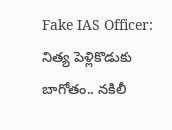Fake IAS Officer: నిత్య పెళ్లికొడుకు బాగోతం.. నకిలీ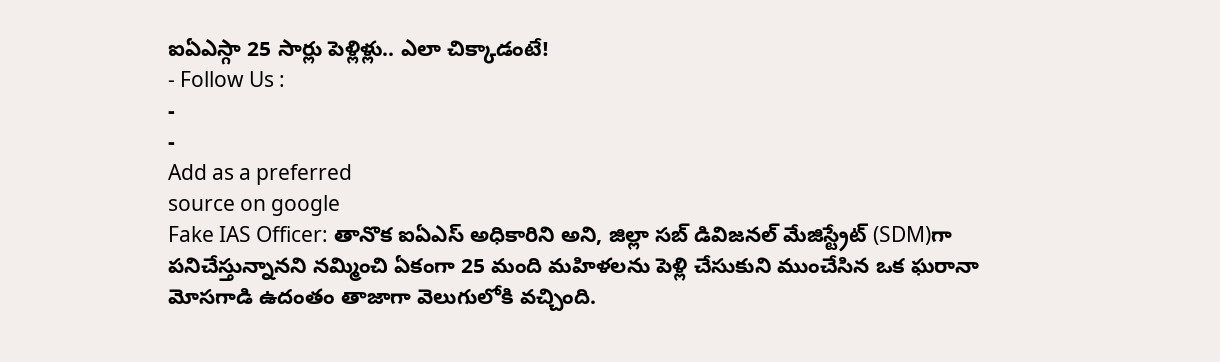ఐఏఎస్గా 25 సార్లు పెళ్లిళ్లు.. ఎలా చిక్కాడంటే!
- Follow Us :
-
-
Add as a preferred
source on google
Fake IAS Officer: తానొక ఐఏఎస్ అధికారిని అని, జిల్లా సబ్ డివిజనల్ మేజిస్ట్రేట్ (SDM)గా పనిచేస్తున్నానని నమ్మించి ఏకంగా 25 మంది మహిళలను పెళ్లి చేసుకుని ముంచేసిన ఒక ఘరానా మోసగాడి ఉదంతం తాజాగా వెలుగులోకి వచ్చింది.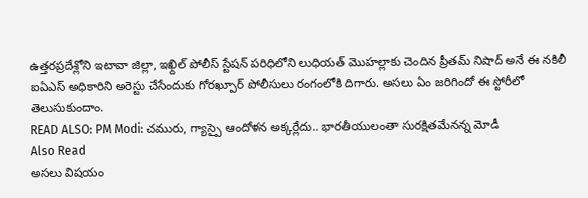ఉత్తరప్రదేశ్లోని ఇటావా జిల్లా, ఇఖ్దిల్ పోలీస్ స్టేషన్ పరిధిలోని లుధియత్ మొహల్లాకు చెందిన ప్రీతమ్ నిషాద్ అనే ఈ నకిలీ ఐఏఎస్ అధికారిని అరెస్టు చేసేందుకు గోరఖ్పూర్ పోలీసులు రంగంలోకి దిగారు. అసలు ఏం జరిగిందో ఈ స్టోరీలో తెలుసుకుందాం.
READ ALSO: PM Modi: చమురు, గ్యాస్పై ఆందోళన అక్కర్లేదు.. భారతీయులంతా సురక్షితమేనన్న మోడీ
Also Read
అసలు విషయం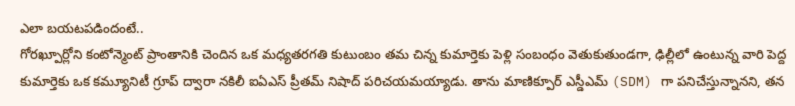ఎలా బయటపడిందంటే..
గోరఖ్పూర్లోని కంటోన్మెంట్ ప్రాంతానికి చెందిన ఒక మధ్యతరగతి కుటుంబం తమ చిన్న కుమార్తెకు పెళ్లి సంబంధం వెతుకుతుండగా, ఢిల్లీలో ఉంటున్న వారి పెద్ద కుమార్తెకు ఒక కమ్యూనిటీ గ్రూప్ ద్వారా నకిలీ ఐఏఎస్ ప్రీతమ్ నిషాద్ పరిచయమయ్యాడు. తాను మాణిక్పూర్ ఎస్డీఎమ్ (SDM) గా పనిచేస్తున్నానని, తన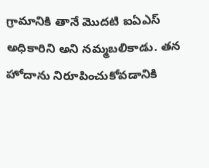గ్రామానికి తానే మొదటి ఐఏఎస్ అధికారిని అని నమ్మబలికాడు. తన హోదాను నిరూపించుకోవడానికి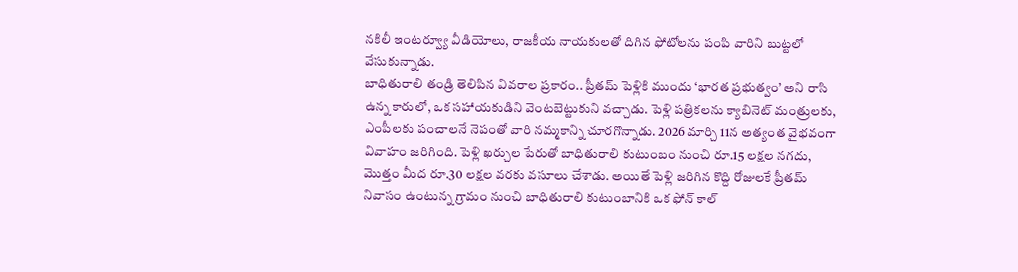నకిలీ ఇంటర్వ్యూ వీడియోలు, రాజకీయ నాయకులతో దిగిన ఫోటోలను పంపి వారిని బుట్టలో వేసుకున్నాడు.
బాధితురాలి తండ్రి తెలిపిన వివరాల ప్రకారం.. ప్రీతమ్ పెళ్లికి ముందు ‘భారత ప్రభుత్వం’ అని రాసి ఉన్న కారులో, ఒక సహాయకుడిని వెంటబెట్టుకుని వచ్చాడు. పెళ్లి పత్రికలను క్యాబినెట్ మంత్రులకు, ఎంపీలకు పంచాలనే నెపంతో వారి నమ్మకాన్ని చూరగొన్నాడు. 2026 మార్చి 11న అత్యంత వైభవంగా వివాహం జరిగింది. పెళ్లి ఖర్చుల పేరుతో బాధితురాలి కుటుంబం నుంచి రూ.15 లక్షల నగదు, మొత్తం మీద రూ.30 లక్షల వరకు వసూలు చేశాడు. అయితే పెళ్లి జరిగిన కొద్ది రోజులకే ప్రీతమ్ నివాసం ఉంటున్న గ్రామం నుంచి బాధితురాలి కుటుంబానికి ఒక ఫోన్ కాల్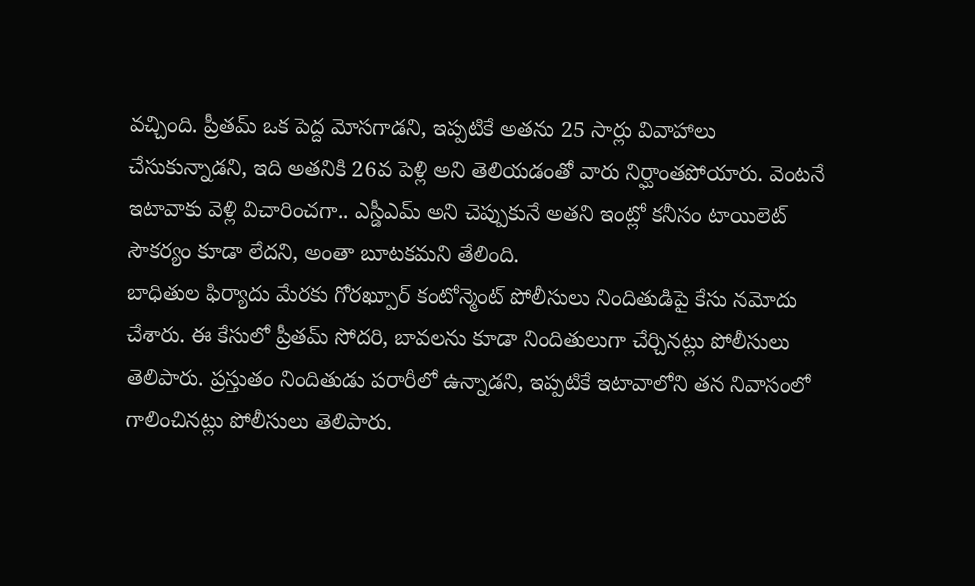వచ్చింది. ప్రీతమ్ ఒక పెద్ద మోసగాడని, ఇప్పటికే అతను 25 సార్లు వివాహాలు చేసుకున్నాడని, ఇది అతనికి 26వ పెళ్లి అని తెలియడంతో వారు నిర్ఘాంతపోయారు. వెంటనే ఇటావాకు వెళ్లి విచారించగా.. ఎస్డీఎమ్ అని చెప్పుకునే అతని ఇంట్లో కనీసం టాయిలెట్ సౌకర్యం కూడా లేదని, అంతా బూటకమని తేలింది.
బాధితుల ఫిర్యాదు మేరకు గోరఖ్పూర్ కంటోన్మెంట్ పోలీసులు నిందితుడిపై కేసు నమోదు చేశారు. ఈ కేసులో ప్రీతమ్ సోదరి, బావలను కూడా నిందితులుగా చేర్చినట్లు పోలీసులు తెలిపారు. ప్రస్తుతం నిందితుడు పరారీలో ఉన్నాడని, ఇప్పటికే ఇటావాలోని తన నివాసంలో గాలించినట్లు పోలీసులు తెలిపారు.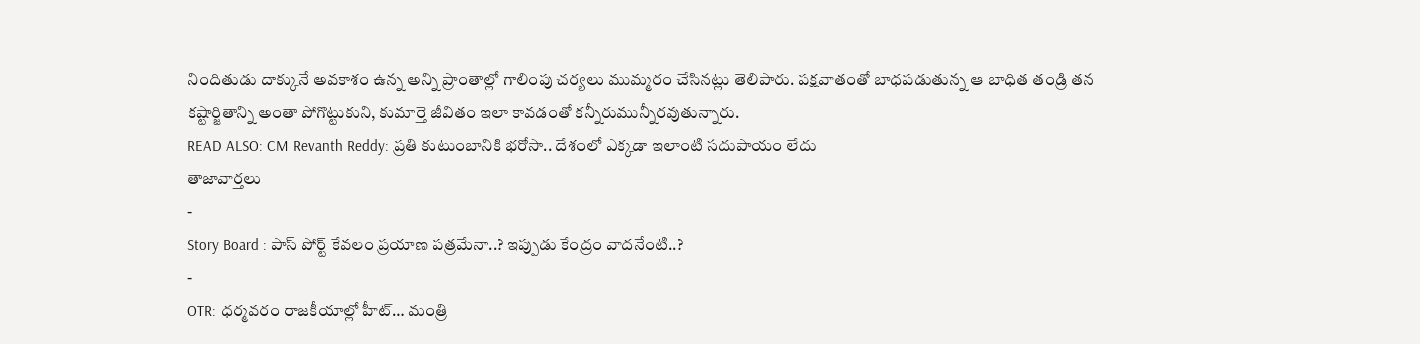నిందితుడు దాక్కునే అవకాశం ఉన్న అన్ని ప్రాంతాల్లో గాలింపు చర్యలు ముమ్మరం చేసినట్లు తెలిపారు. పక్షవాతంతో బాధపడుతున్న ఆ బాధిత తండ్రి తన కష్టార్జితాన్ని అంతా పోగొట్టుకుని, కుమార్తె జీవితం ఇలా కావడంతో కన్నీరుమున్నీరవుతున్నారు.
READ ALSO: CM Revanth Reddy: ప్రతి కుటుంబానికి భరోసా.. దేశంలో ఎక్కడా ఇలాంటి సదుపాయం లేదు
తాజావార్తలు
-
Story Board : పాస్ పోర్ట్ కేవలం ప్రయాణ పత్రమేనా..? ఇప్పుడు కేంద్రం వాదనేంటి..?
-
OTR: ధర్మవరం రాజకీయాల్లో హీట్… మంత్రి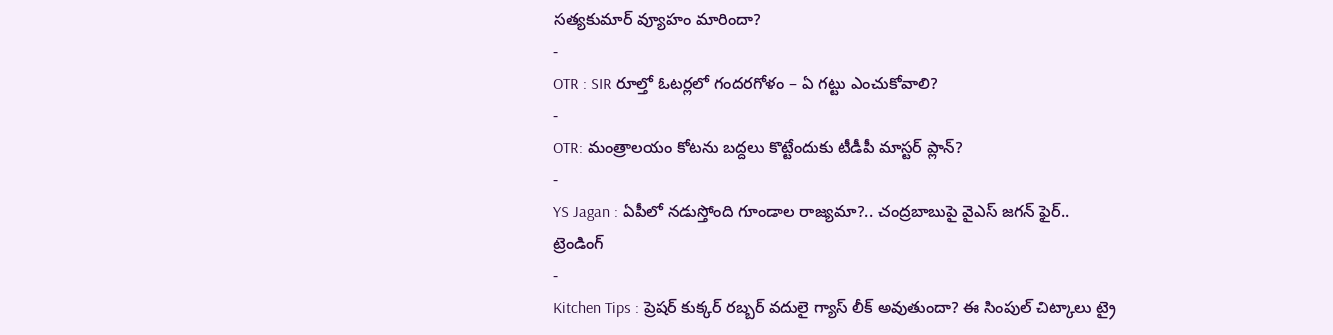సత్యకుమార్ వ్యూహం మారిందా?
-
OTR : SIR రూల్తో ఓటర్లలో గందరగోళం – ఏ గట్టు ఎంచుకోవాలి?
-
OTR: మంత్రాలయం కోటను బద్దలు కొట్టేందుకు టీడీపీ మాస్టర్ ప్లాన్?
-
YS Jagan : ఏపీలో నడుస్తోంది గూండాల రాజ్యమా?.. చంద్రబాబుపై వైఎస్ జగన్ ఫైర్..
ట్రెండింగ్
-
Kitchen Tips : ప్రెషర్ కుక్కర్ రబ్బర్ వదులై గ్యాస్ లీక్ అవుతుందా? ఈ సింపుల్ చిట్కాలు ట్రై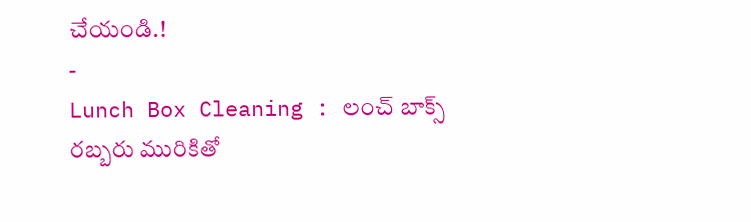చేయండి.!
-
Lunch Box Cleaning : లంచ్ బాక్స్ రబ్బరు మురికితో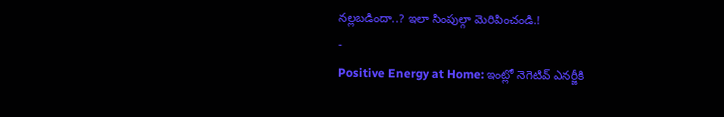నల్లబడిందా..? ఇలా సింపుల్గా మెరిపించండి.!
-
Positive Energy at Home: ఇంట్లో నెగెటివ్ ఎనర్జీకి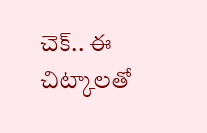చెక్.. ఈ చిట్కాలతో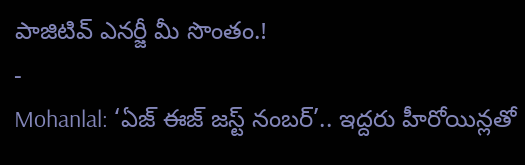పాజిటివ్ ఎనర్జీ మీ సొంతం.!
-
Mohanlal: ‘ఏజ్ ఈజ్ జస్ట్ నంబర్’.. ఇద్దరు హీరోయిన్లతో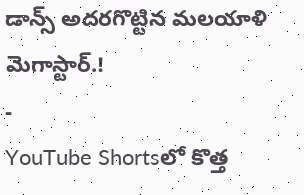డాన్స్ అదరగొట్టిన మలయాళి మెగాస్టార్.!
-
YouTube Shortsలో కొత్త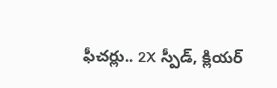ఫీచర్లు.. 2X స్పీడ్, క్లియర్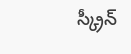స్క్రీన్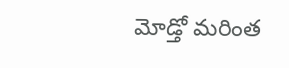మోడ్తో మరింత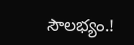సౌలభ్యం.!